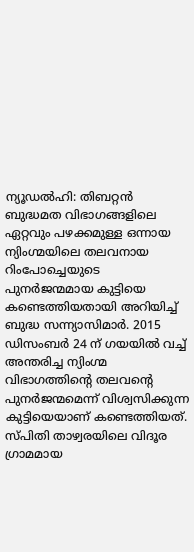ന്യൂഡൽഹി: തിബറ്റൻ ബുദ്ധമത വിഭാഗങ്ങളിലെ ഏറ്റവും പഴക്കമുള്ള ഒന്നായ ന്യിംഗ്മയിലെ തലവനായ റിംപോച്ചെയുടെ പുനർജന്മമായ കുട്ടിയെ കണ്ടെത്തിയതായി അറിയിച്ച് ബുദ്ധ സന്ന്യാസിമാർ. 2015 ഡിസംബർ 24 ന് ഗയയിൽ വച്ച് അന്തരിച്ച ന്യിംഗ്മ വിഭാഗത്തിന്റെ തലവന്റെ പുനർജന്മമെന്ന് വിശ്വസിക്കുന്ന കുട്ടിയെയാണ് കണ്ടെത്തിയത്. സ്പിതി താഴ്വരയിലെ വിദൂര ഗ്രാമമായ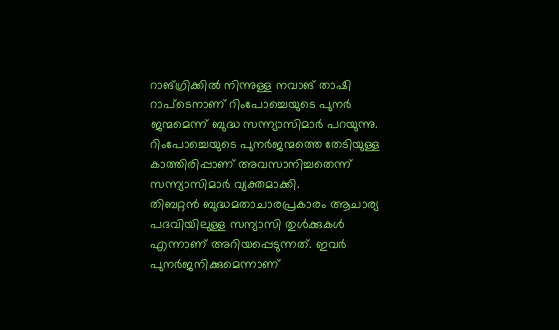റാങ്ഗ്രിക്കിൽ നിന്നുള്ള നവാങ് താഷി റാപ്ടെനാണ് റിംപോച്ചെയുടെ പുനർ ജന്മമെന്ന് ബുദ്ധ സന്ന്യാസിമാർ പറയുന്നു. റിംപോച്ചെയുടെ പുനർജന്മത്തെ തേടിയുള്ള കാത്തിരിപ്പാണ് അവസാനിച്ചതെന്ന് സന്ന്യാസിമാർ വ്യക്തമാക്കി.
തിബറ്റൻ ബുദ്ധമതാചാരപ്രകാരം ആചാര്യ പദവിയിലുള്ള സന്യാസി തുൾക്കുകൾ എന്നാണ് അറിയപ്പെടുന്നത്. ഇവർ പുനർജനിക്കുമെന്നാണ്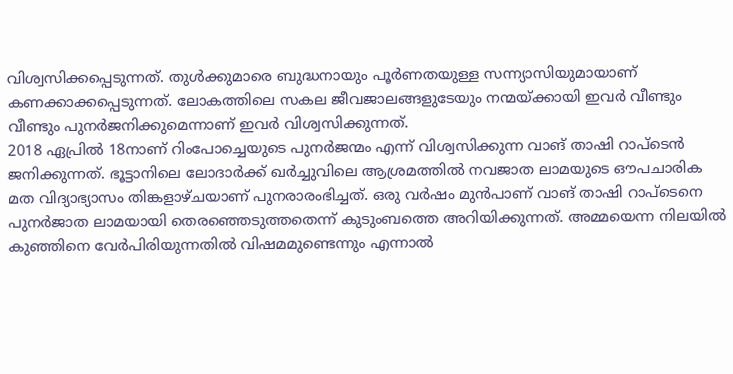വിശ്വസിക്കപ്പെടുന്നത്. തുൾക്കുമാരെ ബുദ്ധനായും പൂർണതയുള്ള സന്ന്യാസിയുമായാണ് കണക്കാക്കപ്പെടുന്നത്. ലോകത്തിലെ സകല ജീവജാലങ്ങളുടേയും നന്മയ്ക്കായി ഇവർ വീണ്ടും വീണ്ടും പുനർജനിക്കുമെന്നാണ് ഇവർ വിശ്വസിക്കുന്നത്.
2018 ഏപ്രിൽ 18നാണ് റിംപോച്ചെയുടെ പുനർജന്മം എന്ന് വിശ്വസിക്കുന്ന വാങ് താഷി റാപ്ടെൻ ജനിക്കുന്നത്. ഭൂട്ടാനിലെ ലോദാർക്ക് ഖർച്ചുവിലെ ആശ്രമത്തിൽ നവജാത ലാമയുടെ ഔപചാരിക മത വിദ്യാഭ്യാസം തിങ്കളാഴ്ചയാണ് പുനരാരംഭിച്ചത്. ഒരു വർഷം മുൻപാണ് വാങ് താഷി റാപ്ടെനെ പുനർജാത ലാമയായി തെരഞ്ഞെടുത്തതെന്ന് കുടുംബത്തെ അറിയിക്കുന്നത്. അമ്മയെന്ന നിലയിൽ കുഞ്ഞിനെ വേർപിരിയുന്നതിൽ വിഷമമുണ്ടെന്നും എന്നാൽ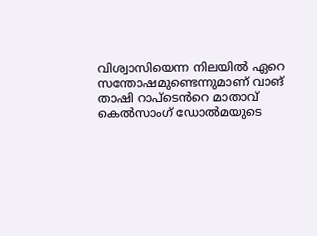വിശ്വാസിയെന്ന നിലയിൽ ഏറെ സന്തോഷമുണ്ടെന്നുമാണ് വാങ് താഷി റാപ്ടെൻറെ മാതാവ് കെൽസാംഗ് ഡോൽമയുടെ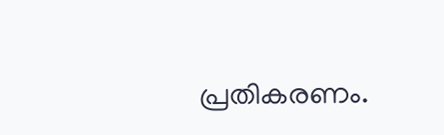പ്രതികരണം.